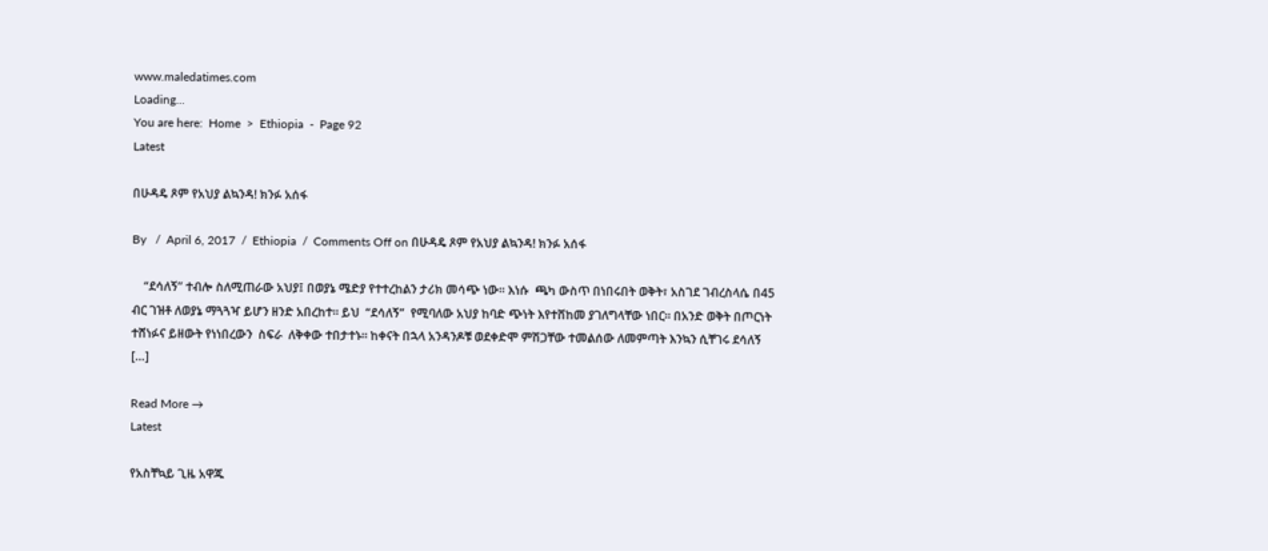www.maledatimes.com
Loading...
You are here:  Home  >  Ethiopia  -  Page 92
Latest

በሁዳዴ ጾም የአህያ ልኳንዳ! ክንፉ አሰፋ

By   /  April 6, 2017  /  Ethiopia  /  Comments Off on በሁዳዴ ጾም የአህያ ልኳንዳ! ክንፉ አሰፋ

    “ደሳለኝ” ተብሎ ስለሚጠራው አህያ፤ በወያኔ ሜድያ የተተረከልን ታሪክ መሳጭ ነው። እነሱ  ጫካ ውስጥ በነበሩበት ወቅት፣ አስገደ ገብረስላሴ በ45 ብር ገዝቶ ለወያኔ ማጓጓዣ ይሆን ዘንድ አበረከተ። ይህ  “ደሳለኝ”  የሚባለው አህያ ከባድ ጭነት እየተሸከመ ያገለግላቸው ነበር። በአንድ ወቅት በጦርነት ተሸነፉና ይዘውት የነነበረውን  ስፍራ  ለቅቀው ተበታተኑ። ከቀናት በኋላ አንዳንዶቹ ወደቀድሞ ምሽጋቸው ተመልሰው ለመምጣት እንኳን ሲቸገሩ ደሳለኝ […]

Read More →
Latest

የአስቸኳይ ጊዜ አዋጁ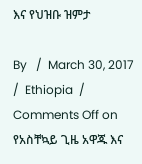እና የህዝቡ ዝምታ

By   /  March 30, 2017  /  Ethiopia  /  Comments Off on የአስቸኳይ ጊዜ አዋጁ እና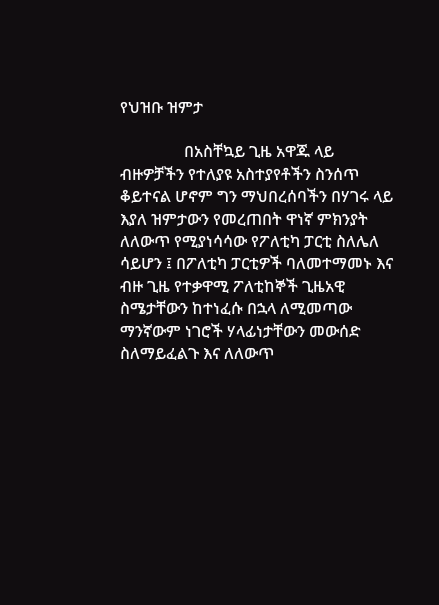የህዝቡ ዝምታ

                በአስቸኳይ ጊዜ አዋጁ ላይ ብዙዎቻችን የተለያዩ አስተያየቶችን ስንሰጥ ቆይተናል ሆኖም ግን ማህበረሰባችን በሃገሩ ላይ እያለ ዝምታውን የመረጠበት ዋነኛ ምክንያት ለለውጥ የሚያነሳሳው የፖለቲካ ፓርቲ ስለሌለ ሳይሆን ፤ በፖለቲካ ፓርቲዎች ባለመተማመኑ እና ብዙ ጊዜ የተቃዋሚ ፖለቲከኞች ጊዜአዊ ስሜታቸውን ከተነፈሱ በኋላ ለሚመጣው ማንኛውም ነገሮች ሃላፊነታቸውን መውሰድ ስለማይፈልጉ እና ለለውጥ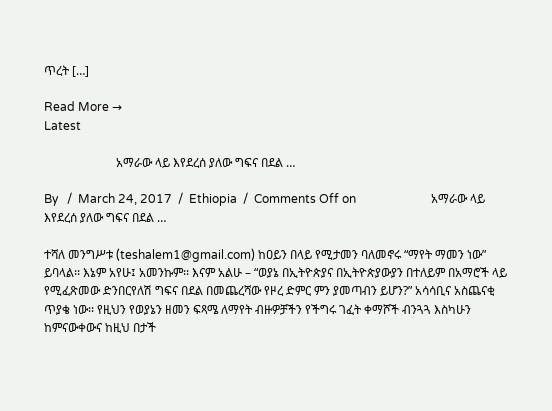ጥረት […]

Read More →
Latest

                        አማራው ላይ እየደረሰ ያለው ግፍና በደል …

By   /  March 24, 2017  /  Ethiopia  /  Comments Off on                         አማራው ላይ እየደረሰ ያለው ግፍና በደል …

ተሻለ መንግሥቱ (teshalem1@gmail.com) ከዐይን በላይ የሚታመን ባለመኖሩ “ማየት ማመን ነው” ይባላል፡፡ እኔም አየሁ፤ አመንኩም፡፡ እናም አልሁ – “ወያኔ በኢትዮጵያና በኢትዮጵያውያን በተለይም በአማሮች ላይ የሚፈጽመው ድንበርየለሽ ግፍና በደል በመጨረሻው የዞረ ድምር ምን ያመጣብን ይሆን?” አሳሳቢና አስጨናቂ ጥያቄ ነው፡፡ የዚህን የወያኔን ዘመን ፍጻሜ ለማየት ብዙዎቻችን የችግሩ ገፈት ቀማሾች ብንጓጓ እስካሁን ከምናውቀውና ከዚህ በታች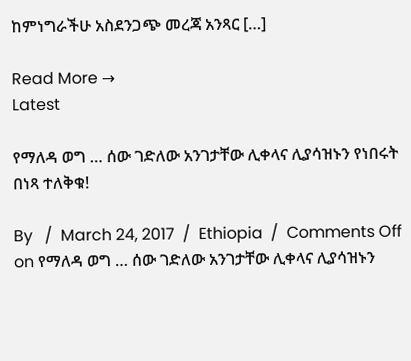ከምነግራችሁ አስደንጋጭ መረጃ አንጻር […]

Read More →
Latest

የማለዳ ወግ … ሰው ገድለው አንገታቸው ሊቀላና ሊያሳዝኑን የነበሩት በነጻ ተለቅቁ!

By   /  March 24, 2017  /  Ethiopia  /  Comments Off on የማለዳ ወግ … ሰው ገድለው አንገታቸው ሊቀላና ሊያሳዝኑን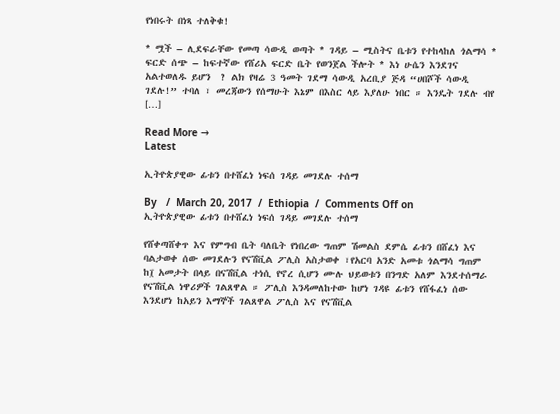የነበሩት በነጻ ተለቅቁ!

* ሟች – ሊደፍራቸው የመጣ ሳውዲ ወጣት * ገዳይ – ሚስትና ቤቱን የተከላከለ ጎልማሳ *  ፍርድ ሰጭ – ከፍተኛው የሸሪአ ፍርድ ቤት የወንጀል ችሎት * እነ ሁሴን እንደገና አልተወለዱ ይሆን  ? ልክ የዛሬ 3 ዓመት ገደማ ሳውዲ አረቢያ ጅዳ “ሀበሾች ሳውዲ ገደሉ!” ተባለ ፣ መረጃውን የሰማሁት እኔም በእስር ላይ እያለሁ ነበር ። እንዴት ገደሉ ብየ […]

Read More →
Latest

ኢትዮጵያዊው ፊቱን በተሸፈነ ነፍሰ ገዳይ መገደሉ ተሰማ

By   /  March 20, 2017  /  Ethiopia  /  Comments Off on ኢትዮጵያዊው ፊቱን በተሸፈነ ነፍሰ ገዳይ መገደሉ ተሰማ

የሸቀጣሸቀጥ እና የምግብ ቤት ባለቤት የነበረው ግጠም ሽመልስ ደምሴ ፊቱን በሸፈነ እና ባልታወቀ ሰው መገደሉን የናሽቪል ፖሊስ አስታወቀ ፣የአርባ አንድ አመቱ ጎልማሳ ግጠም ከ፲ አመታት በላይ በናሽቪል ተነሲ የኖረ ሲሆን ሙሉ ህይወቱን በንግድ አለም እንደተሰማራ የናሽቪል ነዋሪዎች ገልጸዋል ። ፖሊስ እንዳመለከተው ከሆነ ገዳዩ ፊቱን የሸፋፈነ ሰው እንደሆነ ከአይን እማኞች ገልጸዋል ፖሊስ እና የናሽቪል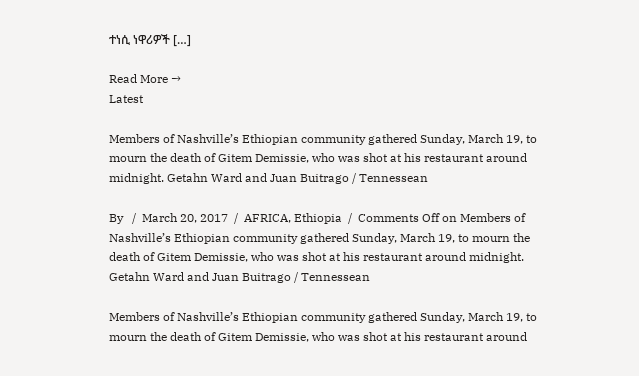ተነሲ ነዋሪዎች […]

Read More →
Latest

Members of Nashville’s Ethiopian community gathered Sunday, March 19, to mourn the death of Gitem Demissie, who was shot at his restaurant around midnight. Getahn Ward and Juan Buitrago / Tennessean

By   /  March 20, 2017  /  AFRICA, Ethiopia  /  Comments Off on Members of Nashville’s Ethiopian community gathered Sunday, March 19, to mourn the death of Gitem Demissie, who was shot at his restaurant around midnight. Getahn Ward and Juan Buitrago / Tennessean

Members of Nashville’s Ethiopian community gathered Sunday, March 19, to mourn the death of Gitem Demissie, who was shot at his restaurant around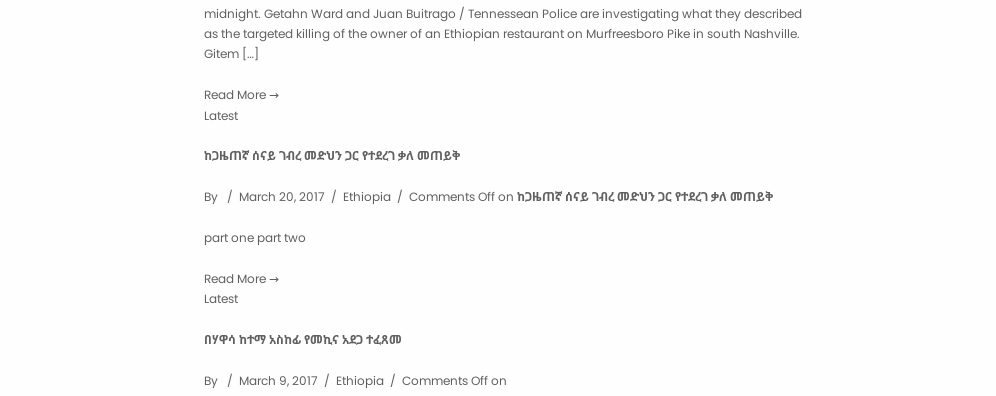midnight. Getahn Ward and Juan Buitrago / Tennessean Police are investigating what they described as the targeted killing of the owner of an Ethiopian restaurant on Murfreesboro Pike in south Nashville. Gitem […]

Read More →
Latest

ከጋዜጠኛ ሰናይ ገብረ መድህን ጋር የተደረገ ቃለ መጠይቅ

By   /  March 20, 2017  /  Ethiopia  /  Comments Off on ከጋዜጠኛ ሰናይ ገብረ መድህን ጋር የተደረገ ቃለ መጠይቅ

part one part two

Read More →
Latest

በሃዋሳ ከተማ አስከፊ የመኪና አደጋ ተፈጸመ

By   /  March 9, 2017  /  Ethiopia  /  Comments Off on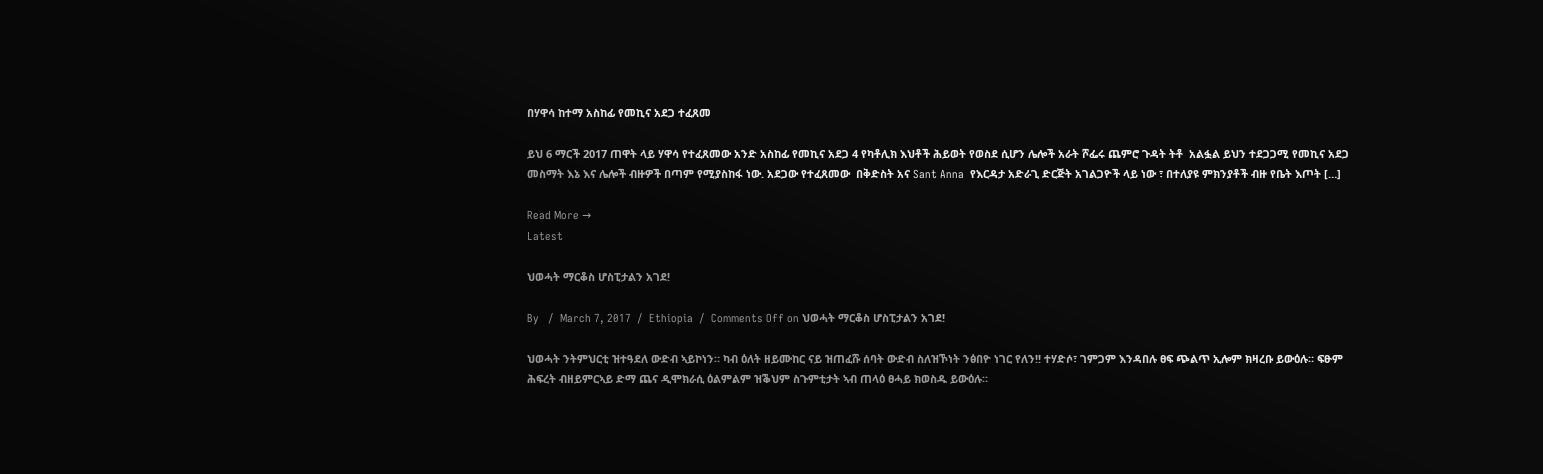በሃዋሳ ከተማ አስከፊ የመኪና አደጋ ተፈጸመ

ይህ 6 ማርች 2017 ጠዋት ላይ ሃዋሳ የተፈጸመው አንድ አስከፊ የመኪና አደጋ 4 የካቶሊክ እህቶች ሕይወት የወስደ ሲሆን ሌሎች አራት ሾፌሩ ጨምሮ ጉዳት ትቶ  አልፏል ይህን ተደጋጋሚ የመኪና አደጋ መስማት እኔ እና ሌሎች ብዙዎች በጣም የሚያስከፋ ነው. አደጋው የተፈጸመው  በቅድስት አና Sant Anna  የእርዳታ አድራጊ ድርጅት አገልጋዮች ላይ ነው ፣ በተለያዩ ምክንያቶች ብዙ የቤት እጦት […]

Read More →
Latest

ህወሓት ማርቆስ ሆስፒታልን አገደ!

By   /  March 7, 2017  /  Ethiopia  /  Comments Off on ህወሓት ማርቆስ ሆስፒታልን አገደ!

ህወሓት ንትምህርቲ ዝተዓደለ ውድብ ኣይኮነን። ካብ ዕለት ዘይሙከር ናይ ዝጠፈሹ ሰባት ውድብ ስለዝኾነት ንፅበዮ ነገር የለን!! ተሃድሶ፣ ገምጋም እንዳበሉ ፀፍ ጭልጥ ኢሎም ክዛረቡ ይውዕሉ። ፍፁም ሕፍረት ብዘይምርኣይ ድማ ጨና ዲሞክራሲ ዕልምልም ዝቕህም ስጉምቲታት ኣብ ጠላዕ ፀሓይ ክወስዱ ይውዕሉ።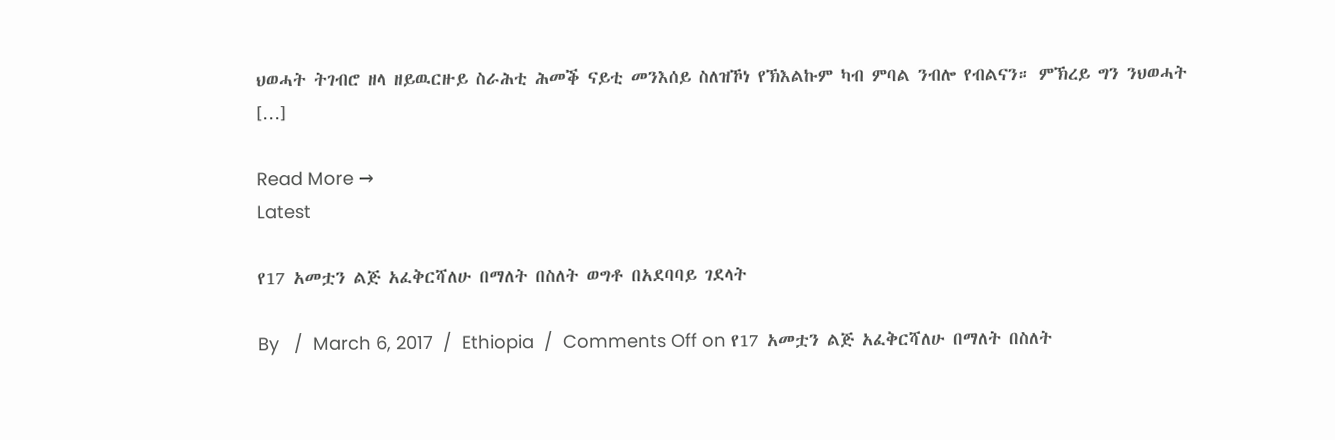ህወሓት ትገብሮ ዘላ ዘይዉርዙይ ስራሕቲ ሕመቕ ናይቲ መንእሰይ ስለዝኾነ የኽእልኩም ካብ ምባል ንብሎ የብልናን። ምኽረይ ግን ንህወሓት […]

Read More →
Latest

የ17 አመቷን ልጅ አፈቅርሻለሁ በማለት በስለት ወግቶ በአደባባይ ገደላት

By   /  March 6, 2017  /  Ethiopia  /  Comments Off on የ17 አመቷን ልጅ አፈቅርሻለሁ በማለት በስለት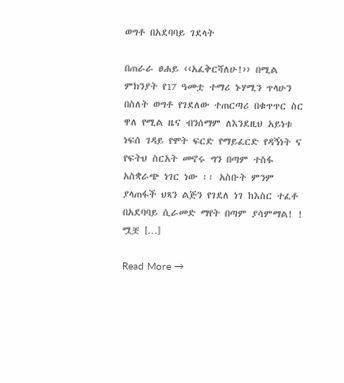ወግቶ በአደባባይ ገደላት

በጠራራ ፀሐይ ‹‹አፈቅርሻለሁ!›› በሚል ምክንያት የ17 ዓመቷ ተማሪ ኑሃሚን ጥላሁን በስለት ወግቶ የገደለው ተጠርጣሪ በቁጥጥር ስር ዋለ የሚል ዜና ብንሰማም ለእንደዚህ አይነቱ ነፍሰ ገዳይ የሞት ፍርድ የማይፈርድ የዳኝነት ና የፍትህ ስርአት መኖሩ ግን በጣም ተስፋ አስቋራጭ ነገር ነው ፡፡ አስቡት ምንም ያላጠፋች ህጻን ልጅን የገደለ ነገ ከእስር ተፈቶ በአደባባይ ሲራመድ ማየት በጣም ያሳምማል! ! ሟቿ […]

Read More →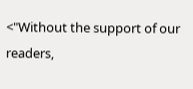<"Without the support of our readers,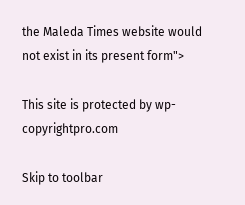the Maleda Times website would not exist in its present form">

This site is protected by wp-copyrightpro.com

Skip to toolbar